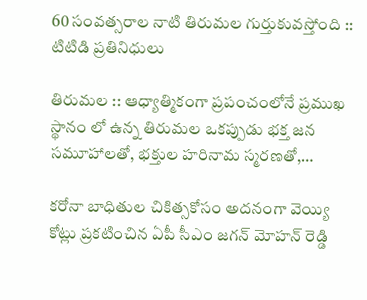60 సంవత్సరాల నాటి తిరుమల గుర్తుకువస్తోంది :: టిటిడి ప్రతినిధులు

తిరుమల :: ఆధ్యాత్మికంగా ప్రపంచంలోనే ప్రముఖ స్థానం లో ఉన్న తిరుమల ఒకప్పుడు భక్త జన సమూహాలతో, భక్తుల హరినామ స్మరణతో,…

కరోనా బాధితుల చికిత్సకోసం అదనంగా వెయ్యి కోట్లు ప్రకటించిన ఏపీ సీఎం జగన్ మోహన్ రెడ్డి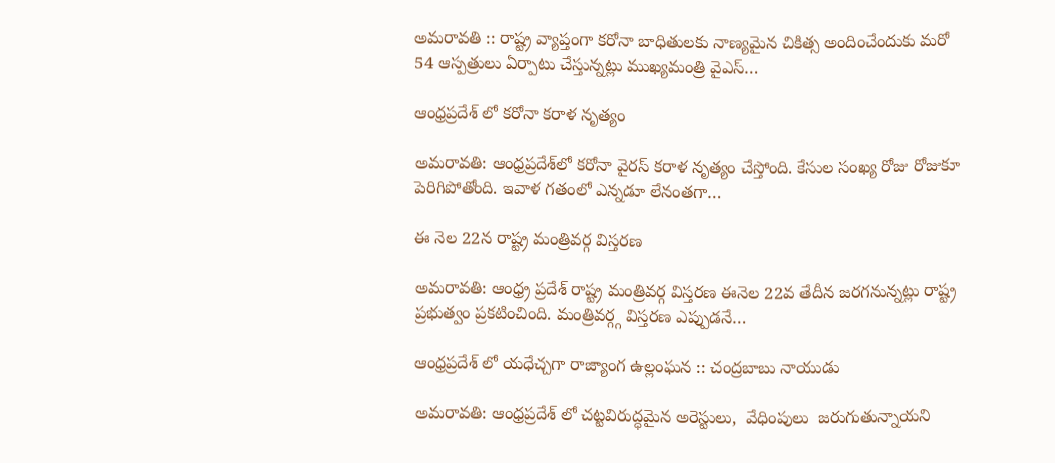అమరావతి :: రాష్ట్ర వ్యాప్తంగా కరోనా బాధితులకు నాణ్యమైన చికిత్స అందించేందుకు మరో 54 ఆస్పత్రులు ఏర్పాటు చేస్తున్నట్లు ముఖ్యమంత్రి వైఎస్…

ఆంధ్రప్రదేశ్ లో కరోనా కరాళ నృత్యం

అమరావతి: ఆంధ్రప్రదేశ్‌లో కరోనా వైరస్ కరాళ నృత్యం చేస్తోంది. కేసుల సంఖ్య రోజు రోజుకూ పెరిగిపోతోంది. ఇవాళ గతంలో ఎన్నడూ లేనంతగా…

ఈ నెల 22న రాష్ట్ర మంత్రివర్గ విస్తరణ

అమరావతి: ఆంధ్ర్ర ప్రదేశ్ రాష్ట్ర మంత్రివర్గ విస్తరణ ఈనెల 22వ తేదీన జరగనున్నట్లు రాష్ట్ర ప్రభుత్వం ప్రకటించింది. మంత్రివర్గ్గ విస్తరణ ఎప్పుడనే…

ఆంధ్రప్రదేశ్ లో యధేచ్చగా రాజ్యాంగ ఉల్లంఘన :: చంద్రబాబు నాయుడు

అమరావతి: ఆంధ్రప్రదేశ్ లో చట్టవిరుద్ధమైన అరెస్టులు,  వేధింపులు  జరుగుతున్నాయని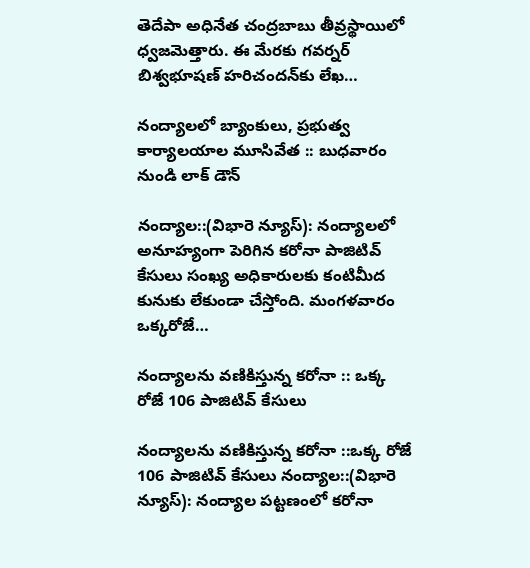తెదేపా అధినేత చంద్రబాబు తీవ్రస్థాయిలో ధ్వజమెత్తారు. ఈ మేరకు గవర్నర్‌ బిశ్వభూషణ్‌ హరిచందన్‌కు లేఖ…

నంద్యాలలో బ్యాంకులు, ప్రభుత్వ కార్యాలయాల మూసివేత :: బుధవారం నుండి లాక్ డౌన్

నంద్యాల::(విభారె న్యూస్): నంద్యాలలో అనూహ్యంగా పెరిగిన కరోనా పాజిటివ్ కేసులు సంఖ్య అధికారులకు కంటిమీద కునుకు లేకుండా చేస్తోంది. మంగళవారం ఒక్కరోజే…

నంద్యాలను వణికిస్తున్న కరోనా :: ఒక్క రోజే 106 పాజిటివ్ కేసులు

నంద్యాలను వణికిస్తున్న కరోనా ::ఒక్క రోజే 106 పాజిటివ్ కేసులు నంద్యాల::(విభారె న్యూస్): నంద్యాల పట్టణంలో కరోనా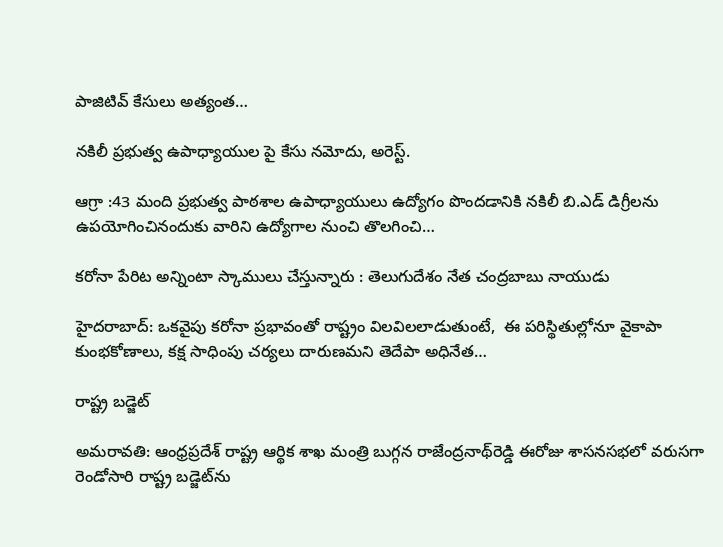పాజిటివ్ కేసులు అత్యంత…

నకిలీ ప్రభుత్వ ఉపాధ్యాయుల పై కేసు నమోదు, అరెస్ట్.

ఆగ్రా :43 మంది ప్రభుత్వ పాఠశాల ఉపాధ్యాయులు ఉద్యోగం పొందడానికి నకిలీ బి.ఎడ్ డిగ్రీలను ఉపయోగించినందుకు వారిని ఉద్యోగాల నుంచి తొలగించి…

కరోనా పేరిట అన్నింటా స్కాములు చేస్తున్నారు : తెలుగుదేశం నేత చంద్రబాబు నాయుడు

హైదరాబాద్‌: ఒకవైపు కరోనా ప్రభావంతో రాష్ట్రం విలవిలలాడుతుంటే,  ఈ పరిస్థితుల్లోనూ వైకాపా కుంభకోణాలు, కక్ష సాధింపు చర్యలు దారుణమని తెదేపా అధినేత…

రాష్ట్ర బడ్జెట్

అమరావతి: ఆంధ్రప్రదేశ్ రాష్ట్ర ఆర్థిక శాఖ మంత్రి బుగ్గన రాజేంద్రనాథ్‌రెడ్డి ఈరోజు శాసనసభలో వరుసగా రెండోసారి రాష్ట్ర బడ్జెట్‌ను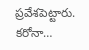ప్రవేశపెట్టారు. కరోనా…